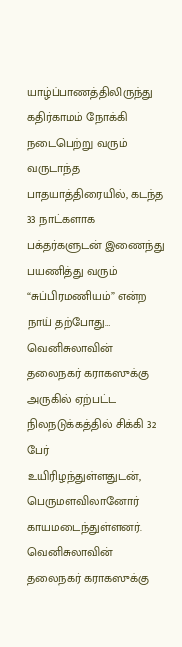யாழ்ப்பாணத்திலிருந்து கதிர்காமம் நோக்கி நடைபெற்று வரும் வருடாந்த பாதயாத்திரையில், கடந்த 33 நாட்களாக பக்தர்களுடன் இணைந்து பயணித்து வரும் “சுப்பிரமணியம்” என்ற நாய் தற்போது…
வெனிசுலாவின் தலைநகர் கராகஸுக்கு அருகில் ஏற்பட்ட நிலநடுக்கத்தில் சிக்கி 32 பேர் உயிரிழந்துள்ளதுடன், பெருமளவிலானோர் காயமடைந்துள்ளனர். வெனிசுலாவின் தலைநகர் கராகஸுக்கு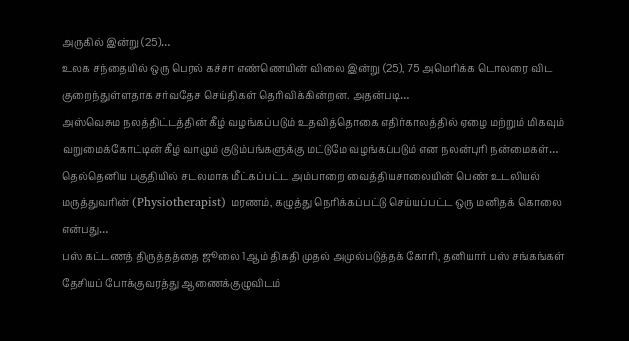அருகில் இன்று (25)…
உலக சந்தையில் ஒரு பெரல் கச்சா எண்ணெயின் விலை இன்று (25), 75 அமெரிக்க டொலரை விட குறைந்துள்ளதாக சர்வதேச செய்திகள் தெரிவிக்கின்றன. அதன்படி…
அஸ்வெசும நலத்திட்டத்தின் கீழ் வழங்கப்படும் உதவித்தொகை எதிர்காலத்தில் ஏழை மற்றும் மிகவும் வறுமைக்கோட்டின் கீழ் வாழும் குடும்பங்களுக்கு மட்டுமே வழங்கப்படும் என நலன்புரி நன்மைகள்…
தெல்தெனிய பகுதியில் சடலமாக மீட்கப்பட்ட அம்பாறை வைத்தியசாலையின் பெண் உடலியல் மருத்துவரின் (Physiotherapist) மரணம், கழுத்து நெரிக்கப்பட்டு செய்யப்பட்ட ஒரு மனிதக் கொலை என்பது…
பஸ் கட்டணத் திருத்தத்தை ஜூலை 1ஆம் திகதி முதல் அமுல்படுத்தக் கோரி, தனியார் பஸ் சங்கங்கள் தேசியப் போக்குவரத்து ஆணைக்குழுவிடம்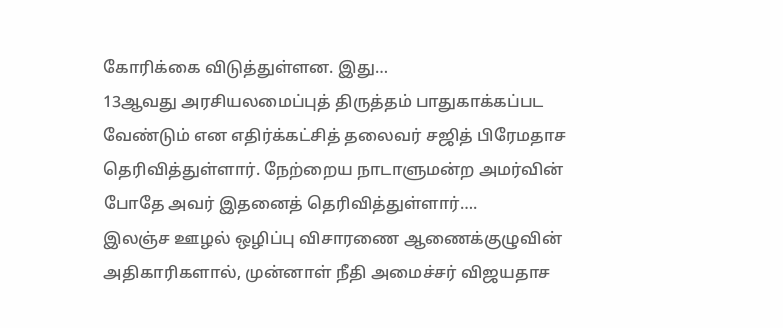கோரிக்கை விடுத்துள்ளன. இது…
13ஆவது அரசியலமைப்புத் திருத்தம் பாதுகாக்கப்பட வேண்டும் என எதிர்க்கட்சித் தலைவர் சஜித் பிரேமதாச தெரிவித்துள்ளார். நேற்றைய நாடாளுமன்ற அமர்வின் போதே அவர் இதனைத் தெரிவித்துள்ளார்….
இலஞ்ச ஊழல் ஒழிப்பு விசாரணை ஆணைக்குழுவின் அதிகாரிகளால், முன்னாள் நீதி அமைச்சர் விஜயதாச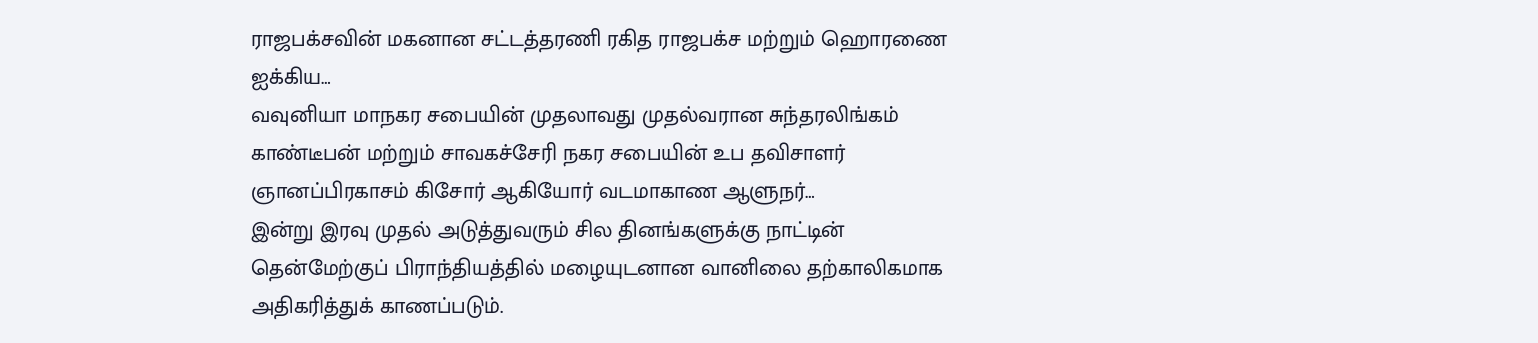ராஜபக்சவின் மகனான சட்டத்தரணி ரகித ராஜபக்ச மற்றும் ஹொரணை ஐக்கிய…
வவுனியா மாநகர சபையின் முதலாவது முதல்வரான சுந்தரலிங்கம் காண்டீபன் மற்றும் சாவகச்சேரி நகர சபையின் உப தவிசாளர் ஞானப்பிரகாசம் கிசோர் ஆகியோர் வடமாகாண ஆளுநர்…
இன்று இரவு முதல் அடுத்துவரும் சில தினங்களுக்கு நாட்டின் தென்மேற்குப் பிராந்தியத்தில் மழையுடனான வானிலை தற்காலிகமாக அதிகரித்துக் காணப்படும்.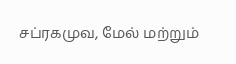சப்ரகமுவ, மேல் மற்றும்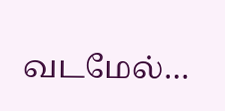வடமேல்…